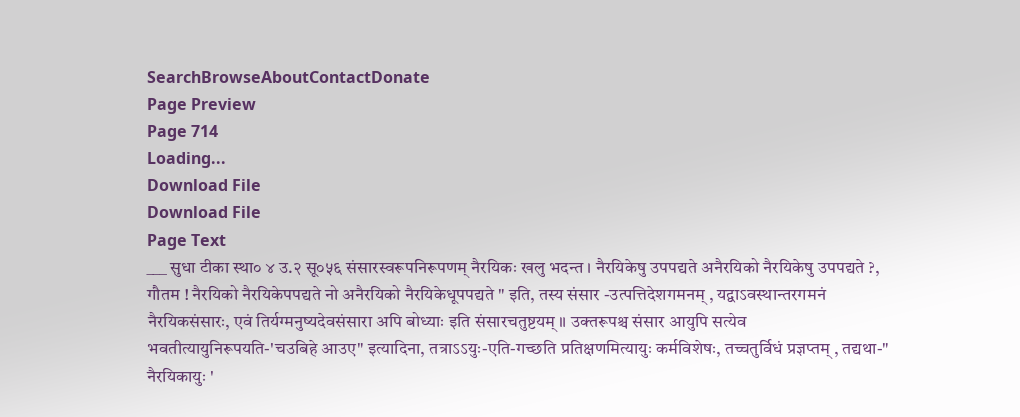SearchBrowseAboutContactDonate
Page Preview
Page 714
Loading...
Download File
Download File
Page Text
___ सुधा टीका स्था० ४ उ.२ सू०५६ संसारस्वरूपनिरूपणम् नैरयिकः खलु भदन्त । नैरयिकेषु उपपद्यते अनैरयिको नैरयिकेषु उपपद्यते ?, गौतम ! नैरयिको नैरयिकेपपद्यते नो अनैरयिको नैरयिकेधूपपद्यते " इति, तस्य संसार -उत्पत्तिदेशगमनम् , यद्वाऽवस्थान्तरगमनं नैरयिकसंसारः, एवं तिर्यग्मनुष्यदेवसंसारा अपि बोध्याः इति संसारचतुष्टयम् ॥ उक्तरूपश्च संसार आयुपि सत्येव भवतीत्यायुनिरूपयति-'चउबिहे आउए" इत्यादिना, तत्राऽऽयुः-एति-गच्छति प्रतिक्षणमित्यायुः कर्मविशेषः, तच्चतुर्विधं प्रज्ञप्तम् , तद्यथा-" नैरयिकायुः '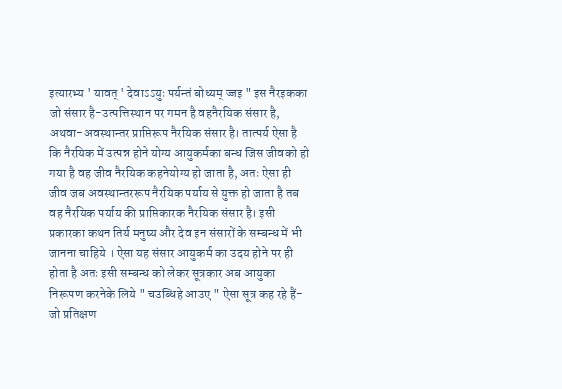इत्यारभ्य ' यावत् ' देवाऽऽयुः पर्यन्तं बोध्यम् ज्जइ " इस नैरइकका जो संसार है-उत्पत्तिस्थान पर गमन है वहनैरयिक संसार है, अथवा-अवस्थान्तर प्राप्तिरूप नैरयिक संसार है। तात्पर्य ऐसा है कि नैरयिक में उत्पन्न होने योग्य आयुकर्मका बन्ध जिस जीवको हो गया है वह जीव नैरयिक कहनेयोग्य हो जाता है, अतः ऐसा ही जीव जब अवस्थान्तररूप नैरयिक पर्याय से युक्त हो जाता है तब वह नैरयिक पर्याय की प्राप्तिकारक नैरयिक संसार है। इसी प्रकारका कथन तिर्य मनुष्य और देव इन संसारों के सम्बन्ध में भी जानना चाहिये । ऐसा यह संसार आयुकर्म का उदय होने पर ही होता है अतः इसी सम्बन्ध को लेकर सूत्रकार अब आयुका निरूपण करनेके लिये " चउब्धिहे आउए " ऐसा सूत्र कह रहे हैं-जो प्रतिक्षण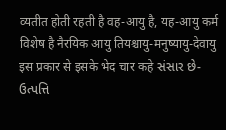व्यतीत होती रहती है वह-आयु है, यह-आयु कर्म विशेष है नैरयिक आयु तियश्चायु-मनुष्यायु-देवायु इस प्रकार से इसके भेद चार कहे સંસાર છે-ઉત્પત્તિ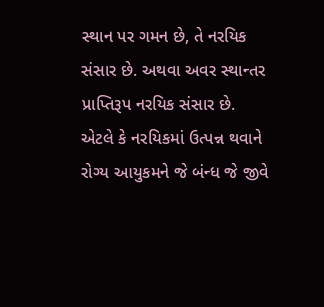સ્થાન પર ગમન છે, તે નરયિક સંસાર છે. અથવા અવર સ્થાન્તર પ્રાપ્તિરૂપ નરયિક સંસાર છે. એટલે કે નરયિકમાં ઉત્પન્ન થવાને રોગ્ય આયુકમને જે બંન્ધ જે જીવે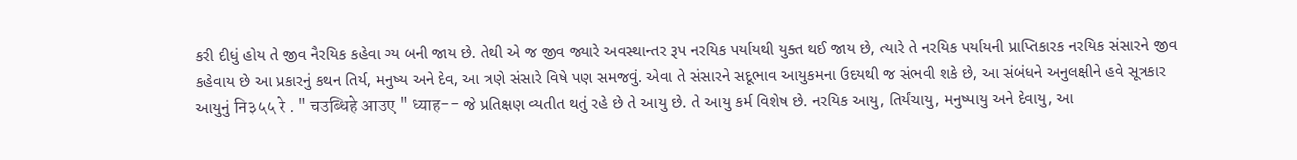કરી દીધું હોય તે જીવ નૈરયિક કહેવા ગ્ય બની જાય છે. તેથી એ જ જીવ જ્યારે અવસ્થાન્તર રૂપ નરયિક પર્યાયથી યુક્ત થઈ જાય છે, ત્યારે તે નરયિક પર્યાયની પ્રાપ્તિકારક નરયિક સંસારને જીવ કહેવાય છે આ પ્રકારનું કથન તિર્ય, મનુષ્ય અને દેવ, આ ત્રણે સંસારે વિષે પણ સમજવું. એવા તે સંસારને સદૂભાવ આયુકમના ઉદયથી જ સંભવી શકે છે, આ સંબંધને અનુલક્ષીને હવે સૂત્રકાર આયુનું नि३५५ रे . " चउब्धिहे आउए " ध्याह-- જે પ્રતિક્ષણ વ્યતીત થતું રહે છે તે આયુ છે. તે આયુ કર્મ વિશેષ છે. નરયિક આયુ, તિર્યંચાયુ, મનુષ્પાયુ અને દેવાયુ, આ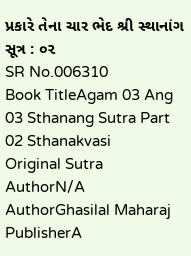પ્રકારે તેના ચાર ભેદ શ્રી સ્થાનાંગ સૂત્ર : ૦૨
SR No.006310
Book TitleAgam 03 Ang 03 Sthanang Sutra Part 02 Sthanakvasi
Original Sutra AuthorN/A
AuthorGhasilal Maharaj
PublisherA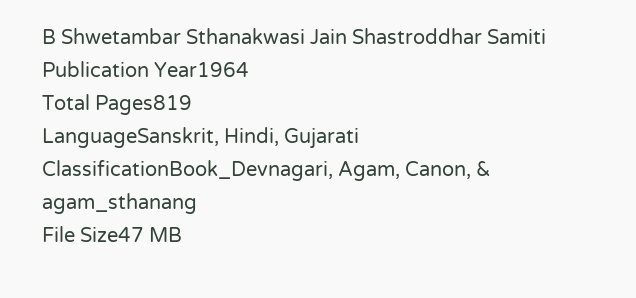B Shwetambar Sthanakwasi Jain Shastroddhar Samiti
Publication Year1964
Total Pages819
LanguageSanskrit, Hindi, Gujarati
ClassificationBook_Devnagari, Agam, Canon, & agam_sthanang
File Size47 MB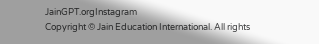JainGPT.orgInstagram
Copyright © Jain Education International. All rights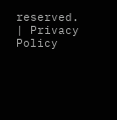reserved. | Privacy Policy